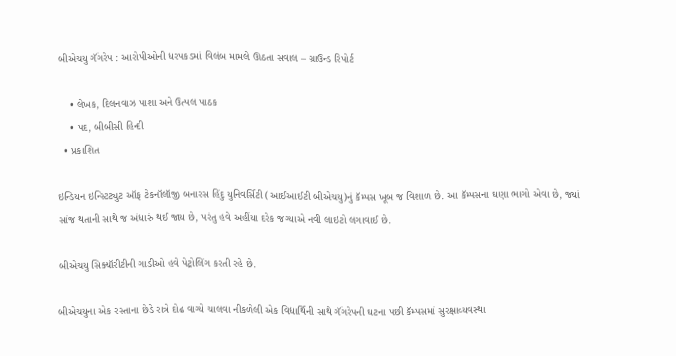બીએચયુ ગૅંગરેપ : આરોપીઓની ધરપકડમાં વિલંબ મામલે ઊઠતા સવાલ – ગ્રાઉન્ડ રિપોર્ટ

    • લેખક, દિલનવાઝ પાશા અને ઉત્પલ પાઠક
    • પદ, બીબીસી હિન્દી
  • પ્રકાશિત

ઇન્ડિયન ઇન્સ્ટિટ્યુટ ઑફ ટેકનૉલૉજી બનારસ હિંદુ યુનિવર્સિટી (આઈઆઈટી બીએચયુ)નું કૅમ્પસ ખૂબ જ વિશાળ છે. આ કૅમ્પસના ઘણા ભાગો એવા છે, જ્યાં સાંજ થતાની સાથે જ અંધારું થઈ જાય છે, પરંતુ હવે અહીંયા દરેક જગ્યાએ નવી લાઇટો લગાવાઈ છે.

બીએચયુ સિક્યૉરીટીની ગાડીઓ હવે પેટ્રોલિંગ કરતી રહે છે.

બીએચયુના એક રસ્તાના છેડે રાત્રે દોઢ વાગ્યે ચાલવા નીકળેલી એક વિદ્યાર્થિની સાથે ગૅંગરેપની ઘટના પછી કૅમ્પસમાં સુરક્ષાવ્યવસ્થા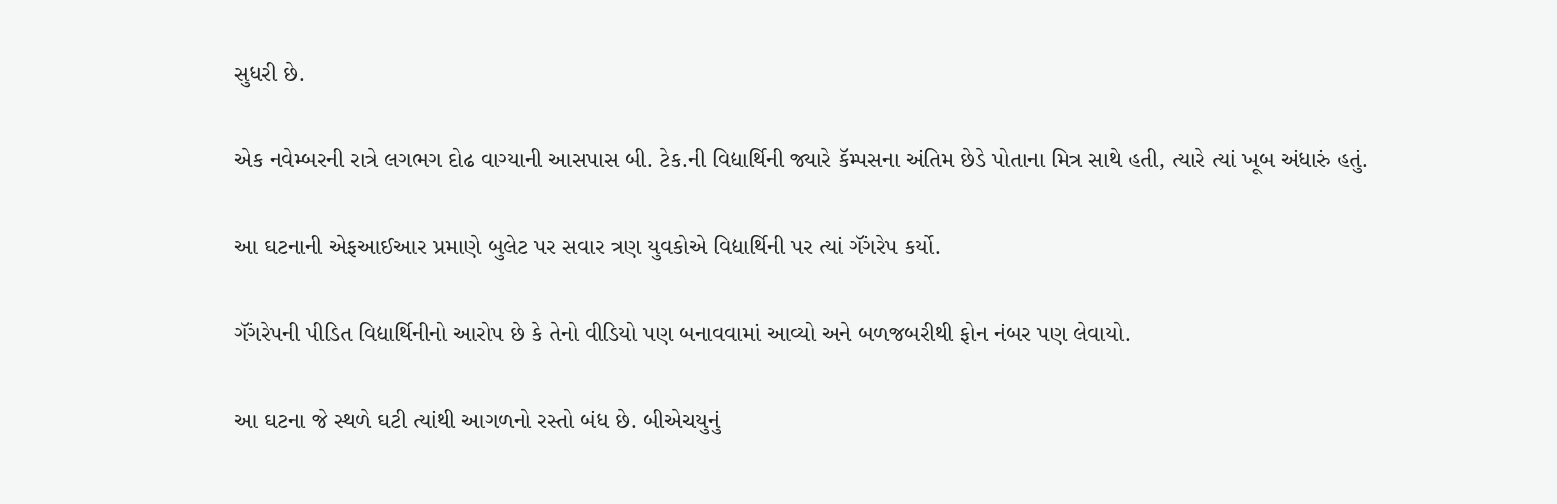સુધરી છે.

એક નવેમ્બરની રાત્રે લગભગ દોઢ વાગ્યાની આસપાસ બી. ટેક.ની વિદ્યાર્થિની જ્યારે કૅમ્પસના અંતિમ છેડે પોતાના મિત્ર સાથે હતી, ત્યારે ત્યાં ખૂબ અંધારું હતું.

આ ઘટનાની એફઆઈઆર પ્રમાણે બુલેટ પર સવાર ત્રણ યુવકોએ વિદ્યાર્થિની પર ત્યાં ગૅંગરેપ કર્યો.

ગૅંગરેપની પીડિત વિદ્યાર્થિનીનો આરોપ છે કે તેનો વીડિયો પણ બનાવવામાં આવ્યો અને બળજબરીથી ફોન નંબર પણ લેવાયો.

આ ઘટના જે સ્થળે ઘટી ત્યાંથી આગળનો રસ્તો બંધ છે. બીએચયુનું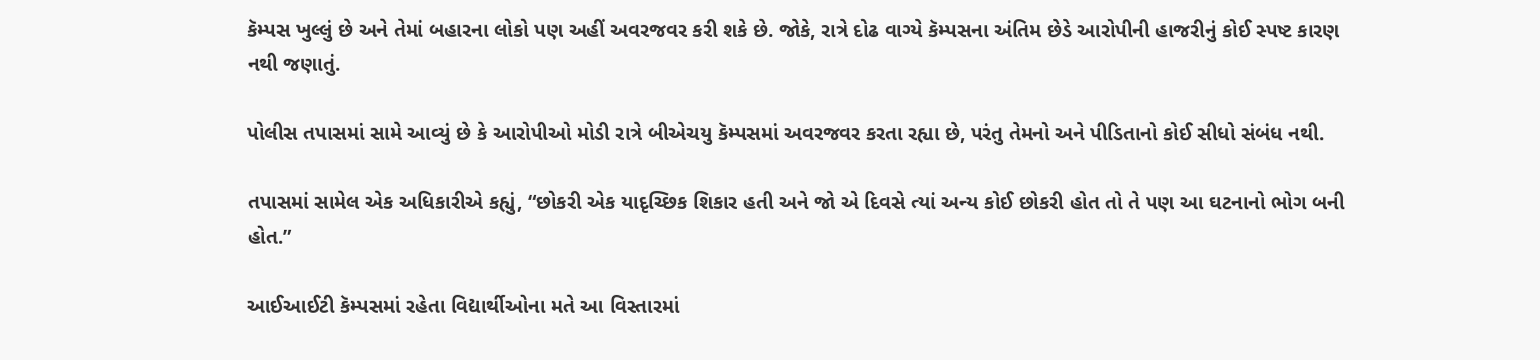કૅમ્પસ ખુલ્લું છે અને તેમાં બહારના લોકો પણ અહીં અવરજવર કરી શકે છે. જોકે, રાત્રે દોઢ વાગ્યે કૅમ્પસના અંતિમ છેડે આરોપીની હાજરીનું કોઈ સ્પષ્ટ કારણ નથી જણાતું.

પોલીસ તપાસમાં સામે આવ્યું છે કે આરોપીઓ મોડી રાત્રે બીએચયુ કૅમ્પસમાં અવરજવર કરતા રહ્યા છે, પરંતુ તેમનો અને પીડિતાનો કોઈ સીધો સંબંધ નથી.

તપાસમાં સામેલ એક અધિકારીએ કહ્યું, “છોકરી એક યાદૃચ્છિક શિકાર હતી અને જો એ દિવસે ત્યાં અન્ય કોઈ છોકરી હોત તો તે પણ આ ઘટનાનો ભોગ બની હોત.”

આઈઆઈટી કૅમ્પસમાં રહેતા વિદ્યાર્થીઓના મતે આ વિસ્તારમાં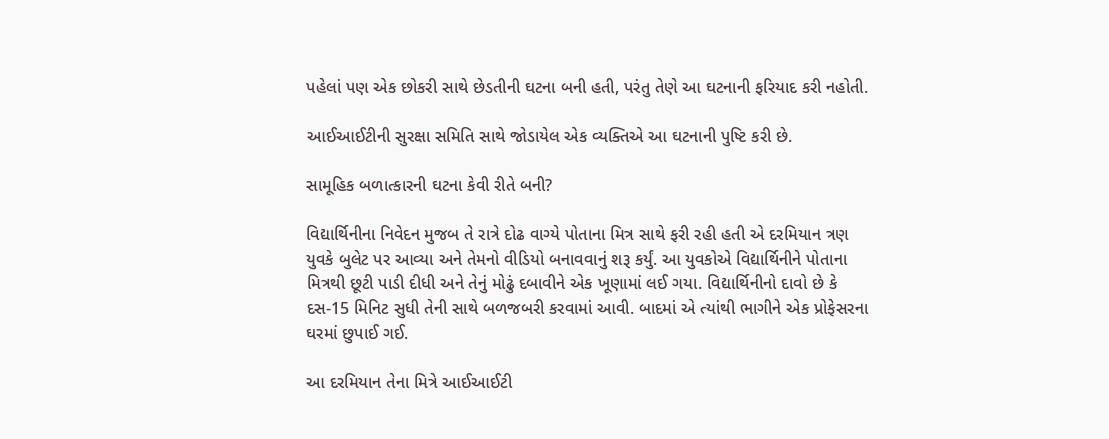પહેલાં પણ એક છોકરી સાથે છેડતીની ઘટના બની હતી, પરંતુ તેણે આ ઘટનાની ફરિયાદ કરી નહોતી.

આઈઆઈટીની સુરક્ષા સમિતિ સાથે જોડાયેલ એક વ્યક્તિએ આ ઘટનાની પુષ્ટિ કરી છે.

સામૂહિક બળાત્કારની ઘટના કેવી રીતે બની?

વિદ્યાર્થિનીના નિવેદન મુજબ તે રાત્રે દોઢ વાગ્યે પોતાના મિત્ર સાથે ફરી રહી હતી એ દરમિયાન ત્રણ યુવકે બુલેટ પર આવ્યા અને તેમનો વીડિયો બનાવવાનું શરૂ કર્યું. આ યુવકોએ વિદ્યાર્થિનીને પોતાના મિત્રથી છૂટી પાડી દીધી અને તેનું મોઢું દબાવીને એક ખૂણામાં લઈ ગયા. વિદ્યાર્થિનીનો દાવો છે કે દસ-15 મિનિટ સુધી તેની સાથે બળજબરી કરવામાં આવી. બાદમાં એ ત્યાંથી ભાગીને એક પ્રોફેસરના ઘરમાં છુપાઈ ગઈ.

આ દરમિયાન તેના મિત્રે આઈઆઈટી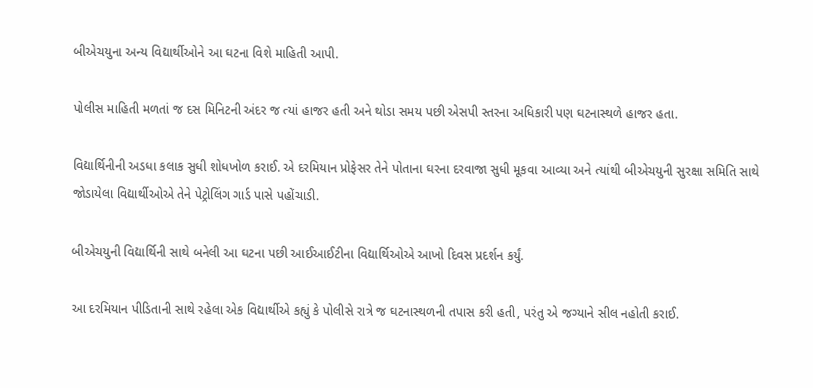બીએચયુના અન્ય વિદ્યાર્થીઓને આ ઘટના વિશે માહિતી આપી.

પોલીસ માહિતી મળતાં જ દસ મિનિટની અંદર જ ત્યાં હાજર હતી અને થોડા સમય પછી એસપી સ્તરના અધિકારી પણ ઘટનાસ્થળે હાજર હતા.

વિદ્યાર્થિનીની અડધા કલાક સુધી શોધખોળ કરાઈ. એ દરમિયાન પ્રોફેસર તેને પોતાના ઘરના દરવાજા સુધી મૂકવા આવ્યા અને ત્યાંથી બીએચયુની સુરક્ષા સમિતિ સાથે જોડાયેલા વિદ્યાર્થીઓએ તેને પેટ્રોલિંગ ગાર્ડ પાસે પહોંચાડી.

બીએચયુની વિદ્યાર્થિની સાથે બનેલી આ ઘટના પછી આઈઆઈટીના વિદ્યાર્થિઓએ આખો દિવસ પ્રદર્શન કર્યું.

આ દરમિયાન પીડિતાની સાથે રહેલા એક વિદ્યાર્થીએ કહ્યું કે પોલીસે રાત્રે જ ઘટનાસ્થળની તપાસ કરી હતી, પરંતુ એ જગ્યાને સીલ નહોતી કરાઈ.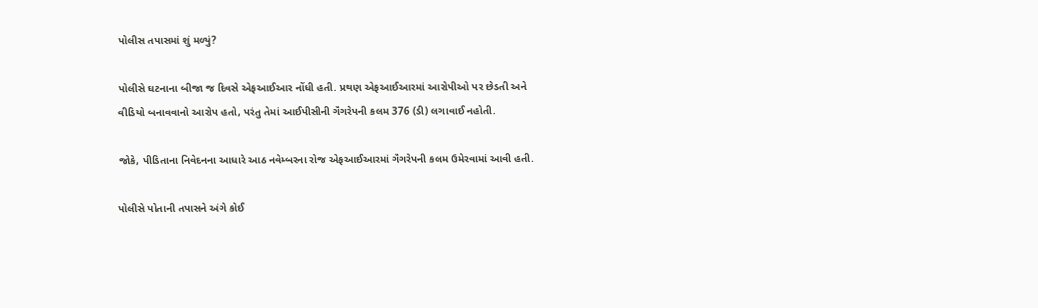પોલીસ તપાસમાં શું મળ્યું?

પોલીસે ઘટનાના બીજા જ દિવસે એફઆઈઆર નોંધી હતી. પ્રથણ એફઆઈઆરમાં આરોપીઓ પર છેડતી અને વીડિયો બનાવવાનો આરોપ હતો, પરંતુ તેમાં આઈપીસીની ગૅંગરેપની કલમ 376 (ડી) લગાવાઈ નહોતી.

જોકે, પીડિતાના નિવેદનના આધારે આઠ નવેમ્બરના રોજ એફઆઈઆરમાં ગૅંગરેપની કલમ ઉમેરવામાં આવી હતી.

પોલીસે પોતાની તપાસને અંગે કોઈ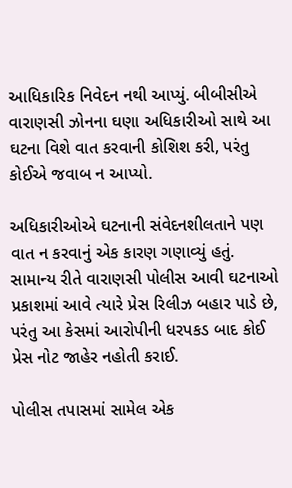આધિકારિક નિવેદન નથી આપ્યું. બીબીસીએ વારાણસી ઝોનના ઘણા અધિકારીઓ સાથે આ ઘટના વિશે વાત કરવાની કોશિશ કરી, પરંતુ કોઈએ જવાબ ન આપ્યો.

અધિકારીઓએ ઘટનાની સંવેદનશીલતાને પણ વાત ન કરવાનું એક કારણ ગણાવ્યું હતું. સામાન્ય રીતે વારાણસી પોલીસ આવી ઘટનાઓ પ્રકાશમાં આવે ત્યારે પ્રેસ રિલીઝ બહાર પાડે છે, પરંતુ આ કેસમાં આરોપીની ધરપકડ બાદ કોઈ પ્રેસ નોટ જાહેર નહોતી કરાઈ.

પોલીસ તપાસમાં સામેલ એક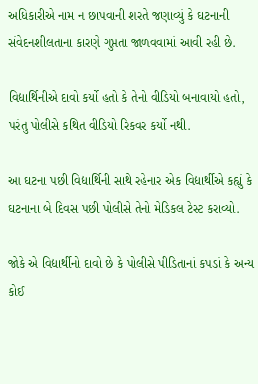અધિકારીએ નામ ન છાપવાની શરતે જણાવ્યું કે ઘટનાની સંવેદનશીલતાના કારણે ગુપ્તતા જાળવવામાં આવી રહી છે.

વિદ્યાર્થિનીએ દાવો કર્યો હતો કે તેનો વીડિયો બનાવાયો હતો, પરંતુ પોલીસે કથિત વીડિયો રિકવર કર્યો નથી.

આ ઘટના પછી વિદ્યાર્થિની સાથે રહેનાર એક વિદ્યાર્થીએ કહ્યું કે ઘટનાના બે દિવસ પછી પોલીસે તેનો મેડિકલ ટેસ્ટ કરાવ્યો.

જોકે એ વિદ્યાર્થીનો દાવો છે કે પોલીસે પીડિતાનાં કપડાં કે અન્ય કોઈ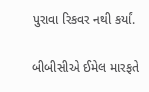પુરાવા રિકવર નથી કર્યાં.

બીબીસીએ ઈમેલ મારફતે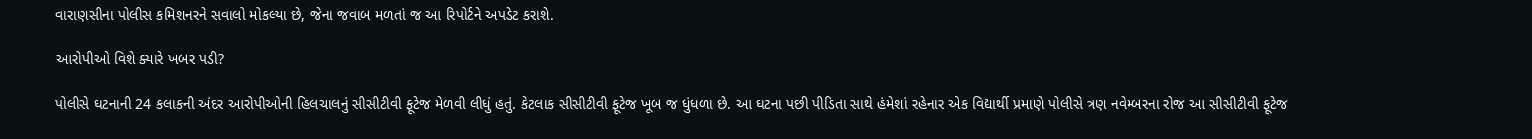વારાણસીના પોલીસ કમિશનરને સવાલો મોકલ્યા છે, જેના જવાબ મળતાં જ આ રિપોર્ટને અપડેટ કરાશે.

આરોપીઓ વિશે ક્યારે ખબર પડી?

પોલીસે ઘટનાની 24 કલાકની અંદર આરોપીઓની હિલચાલનું સીસીટીવી ફૂટેજ મેળવી લીધું હતું. કેટલાક સીસીટીવી ફૂટેજ ખૂબ જ ધુંધળા છે. આ ઘટના પછી પીડિતા સાથે હંમેશાં રહેનાર એક વિદ્યાર્થી પ્રમાણે પોલીસે ત્રણ નવેમ્બરના રોજ આ સીસીટીવી ફૂટેજ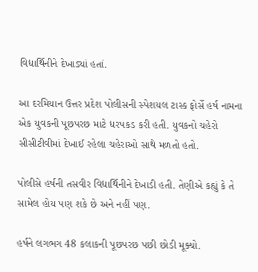વિદ્યાર્થિનીને દેખાડ્યાં હતાં.

આ દરમિયાન ઉત્તર પ્રદેશ પોલીસની સ્પેશયલ ટાસ્ક ફોર્સે હર્ષ નામના એક યુવકની પૂછપરછ માટે ધરપકડ કરી હતી. યુવકનો ચહેરો સીસીટીવીમાં દેખાઈ રહેલા ચહેરાઓ સાથે મળતો હતો.

પોલીસે હર્ષની તસવીર વિદ્યાર્થિનીને દેખાડી હતી. તેણીએ કહ્યું કે તે સામેલ હોય પણ શકે છે અને નહીં પણ.

હર્ષને લગભગ 48 કલાકની પૂછપરછ પછી છોડી મૂક્યો.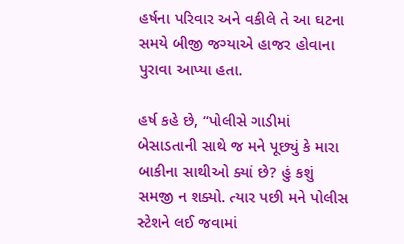હર્ષના પરિવાર અને વકીલે તે આ ઘટના સમયે બીજી જગ્યાએ હાજર હોવાના પુરાવા આપ્યા હતા.

હર્ષ કહે છે, “પોલીસે ગાડીમાં બેસાડતાની સાથે જ મને પૂછ્યું કે મારા બાકીના સાથીઓ ક્યાં છે? હું કશું સમજી ન શક્યો. ત્યાર પછી મને પોલીસ સ્ટેશને લઈ જવામાં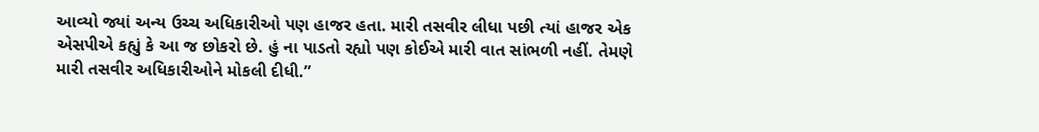આવ્યો જ્યાં અન્ય ઉચ્ચ અધિકારીઓ પણ હાજર હતા. મારી તસવીર લીધા પછી ત્યાં હાજર એક એસપીએ કહ્યું કે આ જ છોકરો છે. હું ના પાડતો રહ્યો પણ કોઈએ મારી વાત સાંભળી નહીં. તેમણે મારી તસવીર અધિકારીઓને મોકલી દીધી.”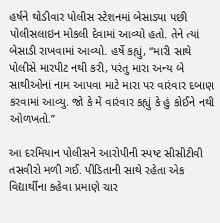હર્ષને થોડીવાર પોલીસ સ્ટેશનમાં બેસાડ્યા પછી પોલીસલાઇન મોકલી દેવામાં આવ્યો હતો. તેને ત્યાં બેસાડી રાખવામાં આવ્યો. હર્ષે કહ્યું, “મારી સાથે પોલીસે મારપીટ નથી કરી, પરંતુ મારા અન્ય બે સાથીઓનાં નામ આપવા માટે મારા પર વારંવાર દબાણ કરવામાં આવ્યુ. જો કે મેં વારંવાર કહ્યું કે હું કોઈને નથી ઓળખતો.”

આ દરમિયાન પોલીસને આરોપીની સ્પષ્ટ સીસીટીવી તસવીરો મળી ગઈ. પીડિતાની સાથે રહેતા એક વિદ્યાર્થીના કહેવા પ્રમાણે ચાર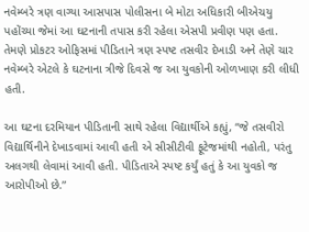નવેમ્બરે ત્રણ વાગ્યા આસપાસ પોલીસના બે મોટા અધિકારી બીએચયુ પહોંચ્યા જેમાં આ ઘટનાની તપાસ કરી રહેલા એસપી પ્રવીણ પણ હતા. તેમણે પ્રોકટર ઓફિસમાં પીડિતાને ત્રણ સ્પષ્ટ તસવીર દેખાડી અને તેણે ચાર નવેમ્બરે એટલે કે ઘટનાના ત્રીજે દિવસે જ આ યુવકોની ઓળખાણ કરી લીધી હતી.

આ ઘટના દરમિયાન પીડિતાની સાથે રહેલા વિદ્યાર્થીએ કહ્યું, “જે તસવીરો વિદ્યાર્થિનીને દેખાડવામાં આવી હતી એ સીસીટીવી ફૂટેજમાંથી નહોતી, પરંતુ અલગથી લેવામાં આવી હતી. પીડિતાએ સ્પષ્ટ કર્યું હતું કે આ યુવકો જ આરોપીઓ છે.”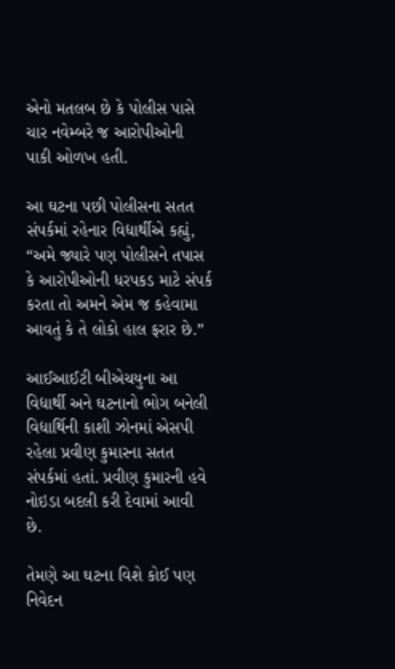એનો મતલબ છે કે પોલીસ પાસે ચાર નવેમ્બરે જ આરોપીઓની પાકી ઓળખ હતી.

આ ઘટના પછી પોલીસના સતત સંપર્કમાં રહેનાર વિદ્યાર્થીએ કહ્યું, “અમે જ્યારે પણ પોલીસને તપાસ કે આરોપીઓની ધરપકડ માટે સંપર્ક કરતા તો અમને એમ જ કહેવામા આવતું કે તે લોકો હાલ ફરાર છે.”

આઈઆઈટી બીએચયુના આ વિદ્યાર્થી અને ઘટનાનો ભોગ બનેલી વિદ્યાર્થિની કાશી ઝોનમાં એસપી રહેલા પ્રવીણ કુમારના સતત સંપર્કમાં હતાં. પ્રવીણ કુમારની હવે નોઇડા બદલી કરી દેવામાં આવી છે.

તેમણે આ ઘટના વિશે કોઈ પણ નિવેદન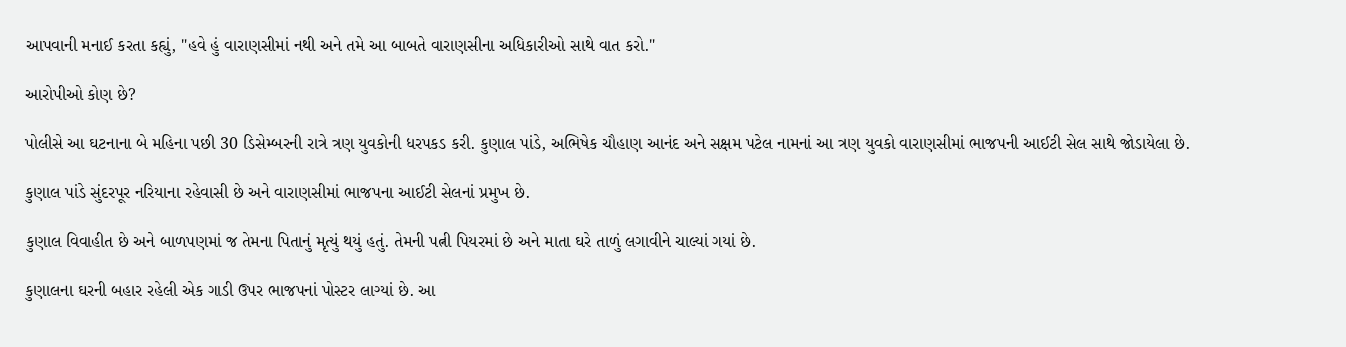આપવાની મનાઈ કરતા કહ્યું, "હવે હું વારાણસીમાં નથી અને તમે આ બાબતે વારાણસીના અધિકારીઓ સાથે વાત કરો."

આરોપીઓ કોણ છે?

પોલીસે આ ઘટનાના બે મહિના પછી 30 ડિસેમ્બરની રાત્રે ત્રણ યુવકોની ધરપકડ કરી. કુણાલ પાંડે, અભિષેક ચૌહાણ આનંદ અને સક્ષમ પટેલ નામનાં આ ત્રણ યુવકો વારાણસીમાં ભાજપની આઈટી સેલ સાથે જોડાયેલા છે.

કુણાલ પાંડે સુંદરપૂર નરિયાના રહેવાસી છે અને વારાણસીમાં ભાજપના આઈટી સેલનાં પ્રમુખ છે.

કુણાલ વિવાહીત છે અને બાળપણમાં જ તેમના પિતાનું મૃત્યું થયું હતું. તેમની પત્ની પિયરમાં છે અને માતા ઘરે તાળું લગાવીને ચાલ્યાં ગયાં છે.

કુણાલના ઘરની બહાર રહેલી એક ગાડી ઉપર ભાજપનાં પોસ્ટર લાગ્યાં છે. આ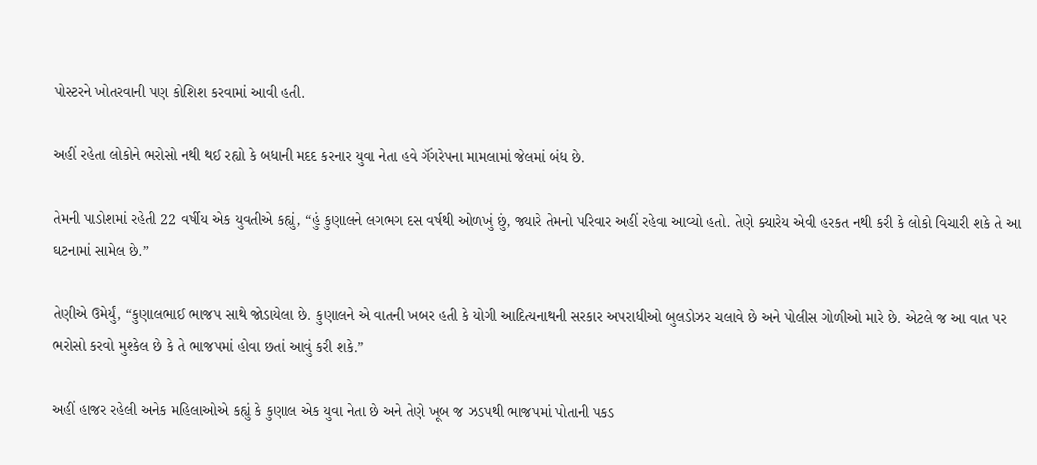પોસ્ટરને ખોતરવાની પણ કોશિશ કરવામાં આવી હતી.

અહીં રહેતા લોકોને ભરોસો નથી થઈ રહ્યો કે બધાની મદદ કરનાર યુવા નેતા હવે ગૅંગરેપના મામલામાં જેલમાં બંધ છે.

તેમની પાડોશમાં રહેતી 22 વર્ષીય એક યુવતીએ કહ્યું, “હું કુણાલને લગભગ દસ વર્ષથી ઓળખું છું, જ્યારે તેમનો પરિવાર અહીં રહેવા આવ્યો હતો. તેણે ક્યારેય એવી હરકત નથી કરી કે લોકો વિચારી શકે તે આ ઘટનામાં સામેલ છે.”

તેણીએ ઉમેર્યું, “કુણાલભાઈ ભાજપ સાથે જોડાયેલા છે. કુણાલને એ વાતની ખબર હતી કે યોગી આદિત્યનાથની સરકાર અપરાધીઓ બુલડોઝર ચલાવે છે અને પોલીસ ગોળીઓ મારે છે. એટલે જ આ વાત પર ભરોસો કરવો મુશ્કેલ છે કે તે ભાજપમાં હોવા છતાં આવું કરી શકે.”

અહીં હાજર રહેલી અનેક મહિલાઓએ કહ્યું કે કુણાલ એક યુવા નેતા છે અને તેણે ખૂબ જ ઝડપથી ભાજપમાં પોતાની પકડ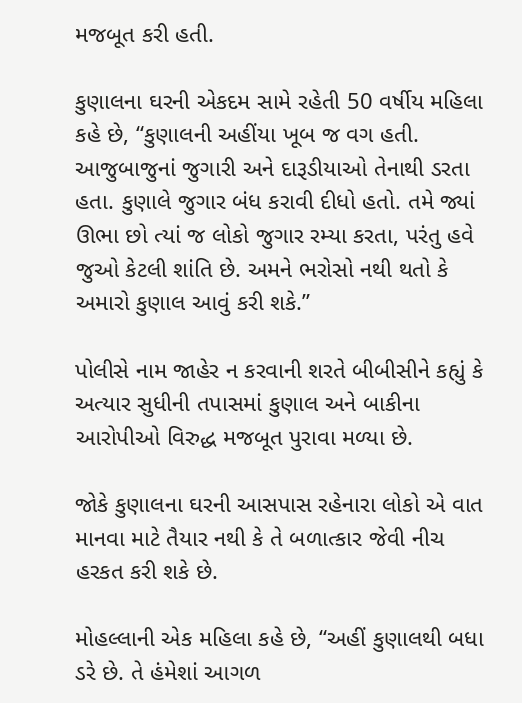મજબૂત કરી હતી.

કુણાલના ઘરની એકદમ સામે રહેતી 50 વર્ષીય મહિલા કહે છે, “કુણાલની અહીંયા ખૂબ જ વગ હતી. આજુબાજુનાં જુગારી અને દારૂડીયાઓ તેનાથી ડરતા હતા. કુણાલે જુગાર બંધ કરાવી દીધો હતો. તમે જ્યાં ઊભા છો ત્યાં જ લોકો જુગાર રમ્યા કરતા, પરંતુ હવે જુઓ કેટલી શાંતિ છે. અમને ભરોસો નથી થતો કે અમારો કુણાલ આવું કરી શકે.”

પોલીસે નામ જાહેર ન કરવાની શરતે બીબીસીને કહ્યું કે અત્યાર સુધીની તપાસમાં કુણાલ અને બાકીના આરોપીઓ વિરુદ્ધ મજબૂત પુરાવા મળ્યા છે.

જોકે કુણાલના ઘરની આસપાસ રહેનારા લોકો એ વાત માનવા માટે તૈયાર નથી કે તે બળાત્કાર જેવી નીચ હરકત કરી શકે છે.

મોહલ્લાની એક મહિલા કહે છે, “અહીં કુણાલથી બધા ડરે છે. તે હંમેશાં આગળ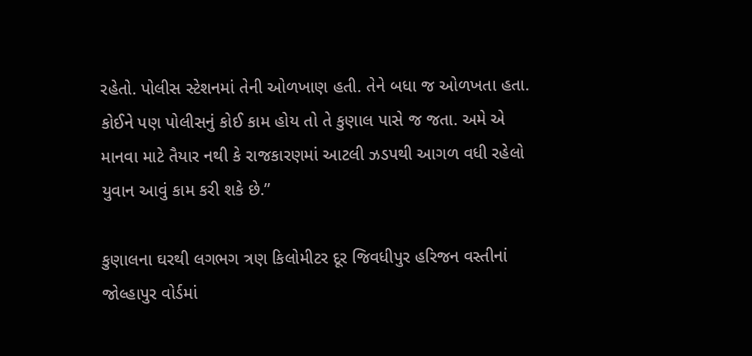રહેતો. પોલીસ સ્ટેશનમાં તેની ઓળખાણ હતી. તેને બધા જ ઓળખતા હતા. કોઈને પણ પોલીસનું કોઈ કામ હોય તો તે કુણાલ પાસે જ જતા. અમે એ માનવા માટે તૈયાર નથી કે રાજકારણમાં આટલી ઝડપથી આગળ વધી રહેલો યુવાન આવું કામ કરી શકે છે.”

કુણાલના ઘરથી લગભગ ત્રણ કિલોમીટર દૂર જિવધીપુર હરિજન વસ્તીનાં જોલ્હાપુર વોર્ડમાં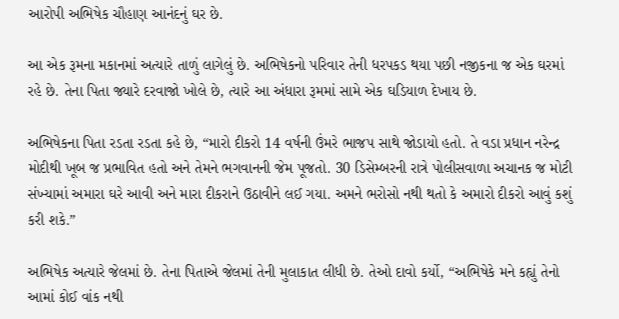આરોપી અભિષેક ચૌહાણ આનંદનું ઘર છે.

આ એક રૂમના મકાનમાં અત્યારે તાળું લાગેલું છે. અભિષેકનો પરિવાર તેની ધરપકડ થયા પછી નજીકના જ એક ઘરમાં રહે છે. તેના પિતા જ્યારે દરવાજો ખોલે છે, ત્યારે આ અંધારા રૂમમાં સામે એક ઘડિયાળ દેખાય છે.

અભિષેકના પિતા રડતા રડતા કહે છે, “મારો દીકરો 14 વર્ષની ઉંમરે ભાજપ સાથે જોડાયો હતો. તે વડા પ્રધાન નરેન્દ્ર મોદીથી ખૂબ જ પ્રભાવિત હતો અને તેમને ભગવાનની જેમ પૂજતો. 30 ડિસેમ્બરની રાત્રે પોલીસવાળા અચાનક જ મોટી સંખ્યામાં અમારા ઘરે આવી અને મારા દીકરાને ઉઠાવીને લઈ ગયા. અમને ભરોસો નથી થતો કે અમારો દીકરો આવું કશું કરી શકે.”

અભિષેક અત્યારે જેલમાં છે. તેના પિતાએ જેલમાં તેની મુલાકાત લીધી છે. તેઓ દાવો કર્યો, “અભિષેકે મને કહ્યું તેનો આમાં કોઈ વાંક નથી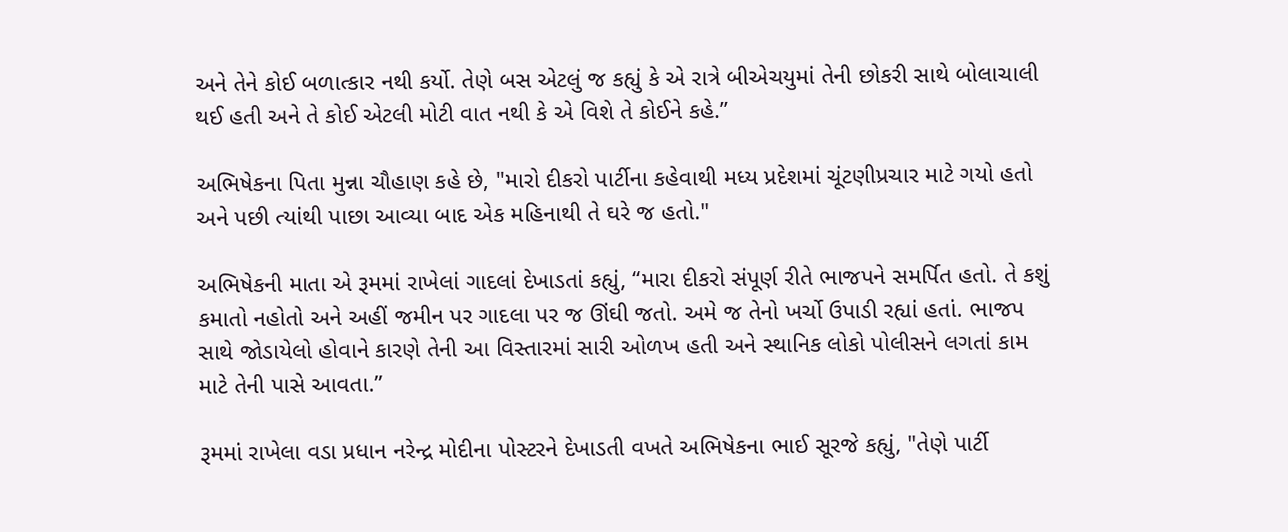અને તેને કોઈ બળાત્કાર નથી કર્યો. તેણે બસ એટલું જ કહ્યું કે એ રાત્રે બીએચયુમાં તેની છોકરી સાથે બોલાચાલી થઈ હતી અને તે કોઈ એટલી મોટી વાત નથી કે એ વિશે તે કોઈને કહે.”

અભિષેકના પિતા મુન્ના ચૌહાણ કહે છે, "મારો દીકરો પાર્ટીના કહેવાથી મધ્ય પ્રદેશમાં ચૂંટણીપ્રચાર માટે ગયો હતો અને પછી ત્યાંથી પાછા આવ્યા બાદ એક મહિનાથી તે ઘરે જ હતો."

અભિષેકની માતા એ રૂમમાં રાખેલાં ગાદલાં દેખાડતાં કહ્યું, “મારા દીકરો સંપૂર્ણ રીતે ભાજપને સમર્પિત હતો. તે કશું કમાતો નહોતો અને અહીં જમીન પર ગાદલા પર જ ઊંઘી જતો. અમે જ તેનો ખર્ચો ઉપાડી રહ્યાં હતાં. ભાજપ સાથે જોડાયેલો હોવાને કારણે તેની આ વિસ્તારમાં સારી ઓળખ હતી અને સ્થાનિક લોકો પોલીસને લગતાં કામ માટે તેની પાસે આવતા.”

રૂમમાં રાખેલા વડા પ્રધાન નરેન્દ્ર મોદીના પોસ્ટરને દેખાડતી વખતે અભિષેકના ભાઈ સૂરજે કહ્યું, "તેણે પાર્ટી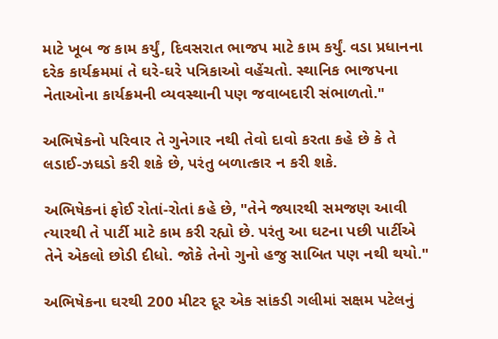માટે ખૂબ જ કામ કર્યું, દિવસરાત ભાજપ માટે કામ કર્યું. વડા પ્રધાનના દરેક કાર્યક્રમમાં તે ઘરે-ઘરે પત્રિકાઓ વહેંચતો. સ્થાનિક ભાજપના નેતાઓના કાર્યક્રમની વ્યવસ્થાની પણ જવાબદારી સંભાળતો."

અભિષેકનો પરિવાર તે ગુનેગાર નથી તેવો દાવો કરતા કહે છે કે તે લડાઈ-ઝઘડો કરી શકે છે, પરંતુ બળાત્કાર ન કરી શકે.

અભિષેકનાં ફોઈ રોતાં-રોતાં કહે છે, "તેને જ્યારથી સમજણ આવી ત્યારથી તે પાર્ટી માટે કામ કરી રહ્યો છે. પરંતુ આ ઘટના પછી પાર્ટીએ તેને એકલો છોડી દીધો. જોકે તેનો ગુનો હજુ સાબિત પણ નથી થયો."

અભિષેકના ઘરથી 200 મીટર દૂર એક સાંકડી ગલીમાં સક્ષમ પટેલનું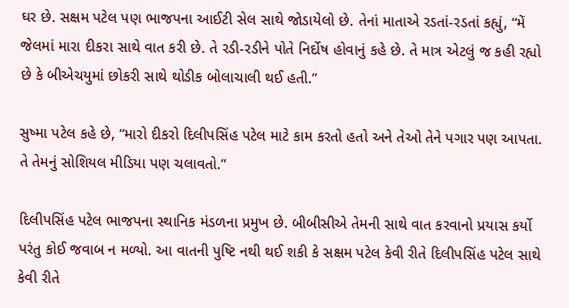ઘર છે. સક્ષમ પટેલ પણ ભાજપના આઈટી સેલ સાથે જોડાયેલો છે. તેનાં માતાએ રડતાં-રડતાં કહ્યું, “મેં જેલમાં મારા દીકરા સાથે વાત કરી છે. તે રડી-રડીને પોતે નિર્દોષ હોવાનું કહે છે. તે માત્ર એટલું જ કહી રહ્યો છે કે બીએચયુમાં છોકરી સાથે થોડીક બોલાચાલી થઈ હતી.”

સુષ્મા પટેલ કહે છે, “મારો દીકરો દિલીપસિંહ પટેલ માટે કામ કરતો હતો અને તેઓ તેને પગાર પણ આપતા. તે તેમનું સોશિયલ મીડિયા પણ ચલાવતો.”

દિલીપસિંહ પટેલ ભાજપના સ્થાનિક મંડળના પ્રમુખ છે. બીબીસીએ તેમની સાથે વાત કરવાનો પ્રયાસ કર્યો પરંતુ કોઈ જવાબ ન મળ્યો. આ વાતની પુષ્ટિ નથી થઈ શકી કે સક્ષમ પટેલ કેવી રીતે દિલીપસિંહ પટેલ સાથે કેવી રીતે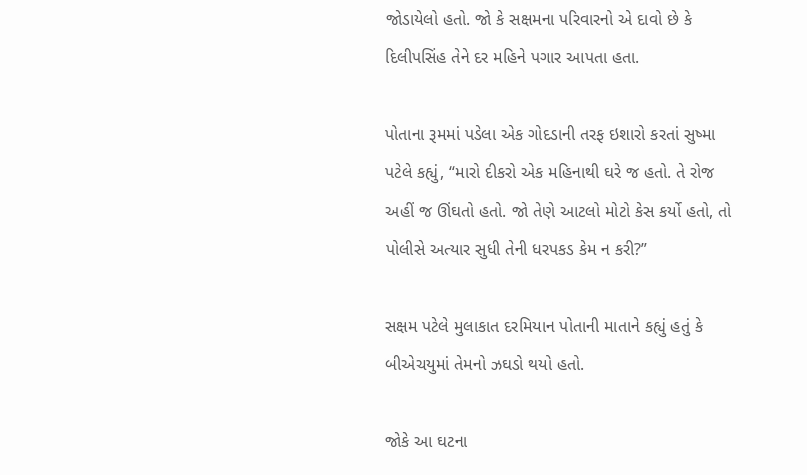જોડાયેલો હતો. જો કે સક્ષમના પરિવારનો એ દાવો છે કે દિલીપસિંહ તેને દર મહિને પગાર આપતા હતા.

પોતાના રૂમમાં પડેલા એક ગોદડાની તરફ ઇશારો કરતાં સુષ્મા પટેલે કહ્યું, “મારો દીકરો એક મહિનાથી ઘરે જ હતો. તે રોજ અહીં જ ઊંઘતો હતો. જો તેણે આટલો મોટો કેસ કર્યો હતો, તો પોલીસે અત્યાર સુધી તેની ધરપકડ કેમ ન કરી?”

સક્ષમ પટેલે મુલાકાત દરમિયાન પોતાની માતાને કહ્યું હતું કે બીએચયુમાં તેમનો ઝઘડો થયો હતો.

જોકે આ ઘટના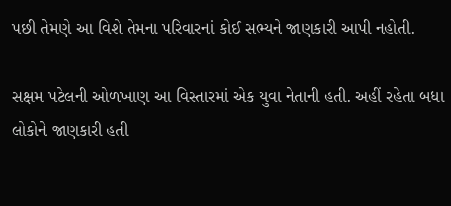પછી તેમણે આ વિશે તેમના પરિવારનાં કોઈ સભ્યને જાણકારી આપી નહોતી.

સક્ષમ પટેલની ઓળખાણ આ વિસ્તારમાં એક યુવા નેતાની હતી. અહીં રહેતા બધા લોકોને જાણકારી હતી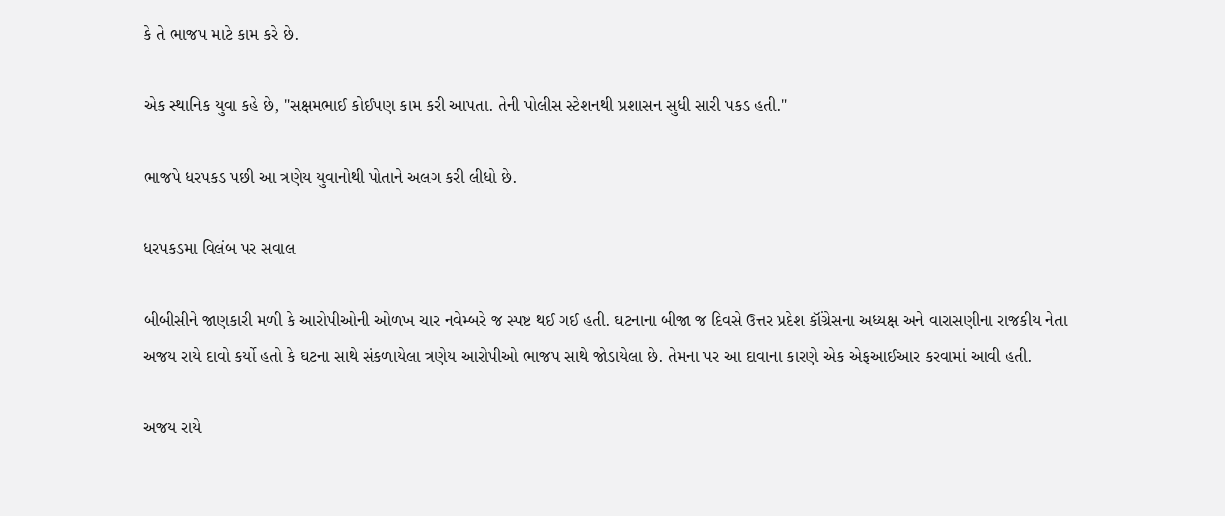કે તે ભાજપ માટે કામ કરે છે.

એક સ્થાનિક યુવા કહે છે, "સક્ષમભાઈ કોઈપણ કામ કરી આપતા. તેની પોલીસ સ્ટેશનથી પ્રશાસન સુધી સારી પકડ હતી."

ભાજપે ધરપકડ પછી આ ત્રણેય યુવાનોથી પોતાને અલગ કરી લીધો છે.

ધરપકડમા વિલંબ પર સવાલ

બીબીસીને જાણકારી મળી કે આરોપીઓની ઓળખ ચાર નવેમ્બરે જ સ્પષ્ટ થઈ ગઈ હતી. ઘટનાના બીજા જ દિવસે ઉત્તર પ્રદેશ કૉંગ્રેસના અધ્યક્ષ અને વારાસણીના રાજકીય નેતા અજય રાયે દાવો કર્યો હતો કે ઘટના સાથે સંકળાયેલા ત્રણેય આરોપીઓ ભાજપ સાથે જોડાયેલા છે. તેમના પર આ દાવાના કારણે એક એફઆઈઆર કરવામાં આવી હતી.

અજય રાયે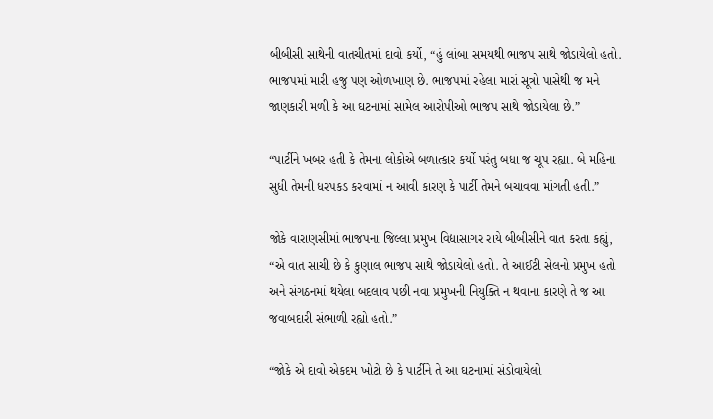બીબીસી સાથેની વાતચીતમાં દાવો કર્યો, “હું લાંબા સમયથી ભાજપ સાથે જોડાયેલો હતો. ભાજપમાં મારી હજુ પણ ઓળખાણ છે. ભાજપમાં રહેલા મારાં સૂત્રો પાસેથી જ મને જાણકારી મળી કે આ ઘટનામાં સામેલ આરોપીઓ ભાજપ સાથે જોડાયેલા છે.”

“પાર્ટીને ખબર હતી કે તેમના લોકોએ બળાત્કાર કર્યો પરંતુ બધા જ ચૂપ રહ્યા. બે મહિના સુધી તેમની ધરપકડ કરવામાં ન આવી કારણ કે પાર્ટી તેમને બચાવવા માંગતી હતી.”

જોકે વારાણસીમાં ભાજપના જિલ્લા પ્રમુખ વિદ્યાસાગર રાયે બીબીસીને વાત કરતા કહ્યું, “એ વાત સાચી છે કે કુણાલ ભાજપ સાથે જોડાયેલો હતો. તે આઈટી સેલનો પ્રમુખ હતો અને સંગઠનમાં થયેલા બદલાવ પછી નવા પ્રમુખની નિયુક્તિ ન થવાના કારણે તે જ આ જવાબદારી સંભાળી રહ્યો હતો.”

“જોકે એ દાવો એકદમ ખોટો છે કે પાર્ટીને તે આ ઘટનામાં સંડોવાયેલો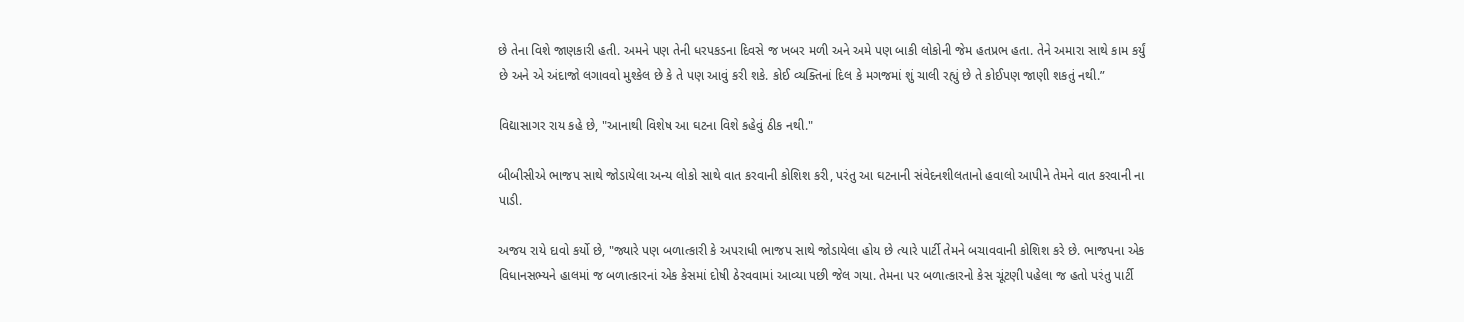છે તેના વિશે જાણકારી હતી. અમને પણ તેની ધરપકડના દિવસે જ ખબર મળી અને અમે પણ બાકી લોકોની જેમ હતપ્રભ હતા. તેને અમારા સાથે કામ કર્યું છે અને એ અંદાજો લગાવવો મુશ્કેલ છે કે તે પણ આવું કરી શકે. કોઈ વ્યક્તિનાં દિલ કે મગજમાં શું ચાલી રહ્યું છે તે કોઈપણ જાણી શકતું નથી.”

વિદ્યાસાગર રાય કહે છે, "આનાથી વિશેષ આ ઘટના વિશે કહેવું ઠીક નથી."

બીબીસીએ ભાજપ સાથે જોડાયેલા અન્ય લોકો સાથે વાત કરવાની કોશિશ કરી, પરંતુ આ ઘટનાની સંવેદનશીલતાનો હવાલો આપીને તેમને વાત કરવાની ના પાડી.

અજય રાયે દાવો કર્યો છે, "જ્યારે પણ બળાત્કારી કે અપરાધી ભાજપ સાથે જોડાયેલા હોય છે ત્યારે પાર્ટી તેમને બચાવવાની કોશિશ કરે છે. ભાજપના એક વિધાનસભ્યને હાલમાં જ બળાત્કારનાં એક કેસમાં દોષી ઠેરવવામાં આવ્યા પછી જેલ ગયા. તેમના પર બળાત્કારનો કેસ ચૂંટણી પહેલા જ હતો પરંતુ પાર્ટી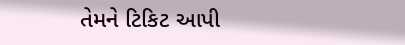તેમને ટિકિટ આપી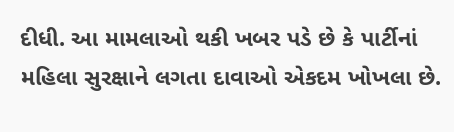દીધી. આ મામલાઓ થકી ખબર પડે છે કે પાર્ટીનાં મહિલા સુરક્ષાને લગતા દાવાઓ એકદમ ખોખલા છે.